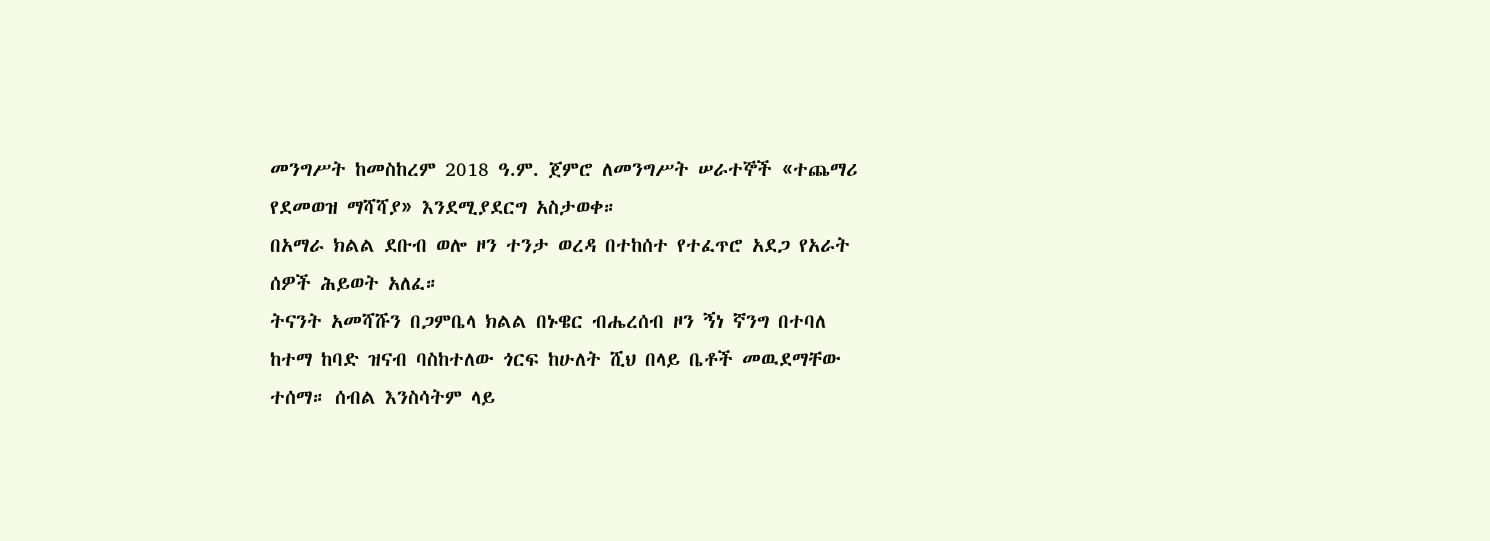መንግሥት ከመስከረም 2018 ዓ.ም. ጀምሮ ለመንግሥት ሠራተኞች «ተጨማሪ የደመወዝ ማሻሻያ» እንደሚያደርግ አስታወቀ።
በአማራ ክልል ደቡብ ወሎ ዞን ተንታ ወረዳ በተከሰተ የተፈጥሮ አደጋ የአራት ሰዎች ሕይወት አለፈ።
ትናንት አመሻሹን በጋምቤላ ክልል በኑዌር ብሔረሰብ ዞን ኝነ ኛንግ በተባለ ከተማ ከባድ ዝናብ ባስከተለው ጎርፍ ከሁለት ሺህ በላይ ቤቶች መዉደማቸው ተሰማ። ሰብል እንስሳትም ላይ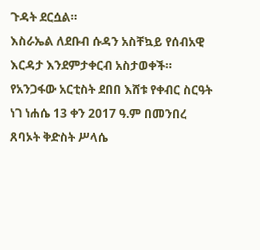ጉዳት ደርሷል።
እስራኤል ለደቡብ ሱዳን አስቸኳይ የሰብአዊ እርዳታ እንደምታቀርብ አስታወቀች።
የአንጋፋው አርቲስት ደበበ እሸቱ የቀብር ስርዓት ነገ ነሐሴ 13 ቀን 2017 ዓ.ም በመንበረ ጸባኦት ቅድስት ሥላሴ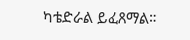ካቴድራል ይፈጸማል።